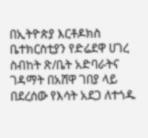በኢትዮጵያ እርቶዶክስ ቤተክርስቲያን የድሬደዋ ሀገረ ስብከት ጽ/ቤት አድባራትና ገዳማት በአሸዋ ገበያ ላይ በደረሰው የእሳት አደጋ ለተጎዱ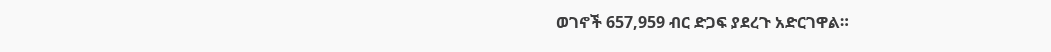ወገኖች 657,959 ብር ድጋፍ ያደረጉ አድርገዋል።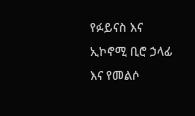የፉይናስ እና ኢኮኖሚ ቢሮ ኃላፊ እና የመልሶ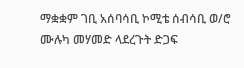ማቋቋም ገቢ አሰባሳቢ ኮሚቴ ሰብሳቢ ወ/ሮ ሙሉካ መሃመድ ላደረጉት ድጋፍ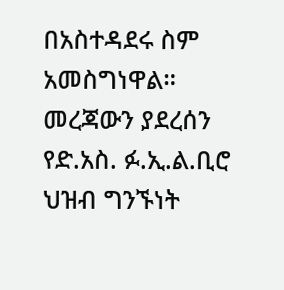በአስተዳደሩ ስም አመስግነዋል።
መረጃውን ያደረሰን የድ.አስ. ፉ.ኢ.ል.ቢሮ ህዝብ ግንኙነት